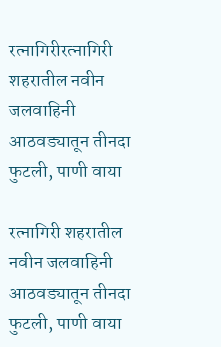रत्नागिरीरत्नागिरी शहरातील नवीन जलवाहिनी आठवड्यातून तीनदा फुटली, पाणी वाया

रत्नागिरी शहरातील नवीन जलवाहिनी आठवड्यातून तीनदा फुटली, पाणी वाया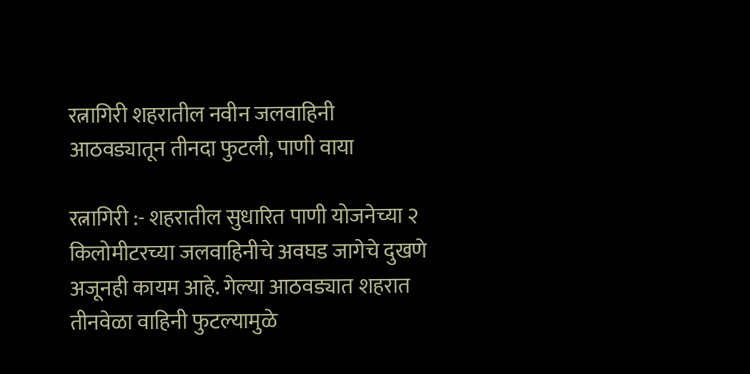रत्नागिरी शहरातील नवीन जलवाहिनी आठवड्यातून तीनदा फुटली, पाणी वाया

रत्नागिरी :- शहरातील सुधारित पाणी योजनेच्या २ किलोमीटरच्या जलवाहिनीचे अवघड जागेचे दुखणे अजूनही कायम आहे. गेल्या आठवड्यात शहरात तीनवेळा वाहिनी फुटल्यामुळे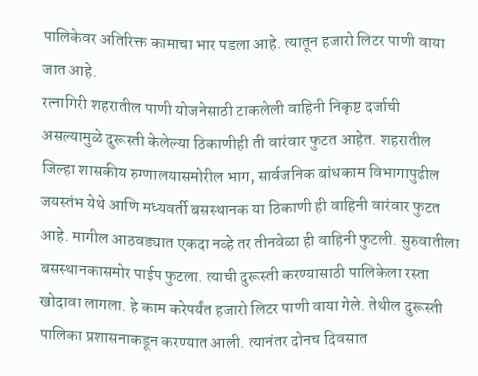पालिकेवर अतिरिक्त कामाचा भार पडला आहे. त्यातून हजारो लिटर पाणी वाया जात आहे.
रत्नागिरी शहरातील पाणी योजनेसाठी टाकलेली वाहिनी निकृष्ट दर्जाची असल्यामुळे दुरूस्ती केलेल्या ठिकाणीही ती वारंवार फुटत आहेत. शहरातील जिल्हा शासकीय रुग्णालयासमोरील भाग, सार्वजनिक बांधकाम विभागापुढील जयस्तंभ येथे आणि मध्यवर्ती बसस्थानक या ठिकाणी ही वाहिनी वारंवार फुटत आहे. मागील आठवड्यात एकदा नव्हे तर तीनवेळा ही वाहिनी फुटली. सुरुवातीला बसस्थानकासमोर पाईप फुटला. त्याची दुरूस्ती करण्यासाठी पालिकेला रस्ता खोदावा लागला. हे काम करेपर्यंत हजारो लिटर पाणी वाया गेले. तेथील दुरूस्ती पालिका प्रशासनाकडून करण्यात आली. त्यानंतर दोनच दिवसात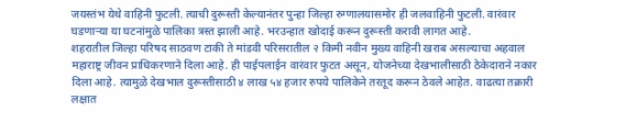जयस्तंभ येथे वाहिनी फुटली. त्याची दुरूस्ती केल्यानंतर पुन्हा जिल्हा रुग्णालयासमोर ही जलवाहिनी फुटली. वारंवार घडणाऱ्या या घटनांमुळे पालिका त्रस्त झाली आहे. भरउन्हात खोदाई करून दुरूस्ती करावी लागत आहे.
शहरातील जिल्हा परिषद साठवण टाकी ते मांडवी परिसरातील २ किमी नवीन मुख्य वाहिनी खराब असल्याचा अहवाल महाराष्ट्र जीवन प्राधिकरणाने दिला आहे. ही पाईपलाईन वारंवार फुटत असून, योजनेच्या देखभालीसाठी ठेकेदाराने नकार दिला आहे. त्यामुळे देखभाल दुरूस्तीसाठी ४ लाख ५४ हजार रुपये पालिकेने तरतूद करून ठेवले आहेत. वाढत्या तक्रारी लक्षात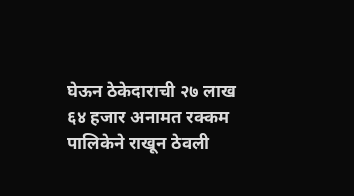घेऊन ठेकेदाराची २७ लाख ६४ हजार अनामत रक्कम पालिकेने राखून ठेवली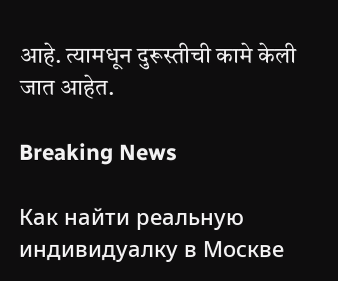आहे. त्यामधून दुरूस्तीची कामे केली जात आहेत.

Breaking News

Как найти реальную индивидуалку в Москве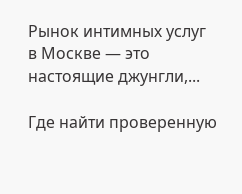Рынок интимных услуг в Москве — это настоящие джунгли,...

Где найти проверенную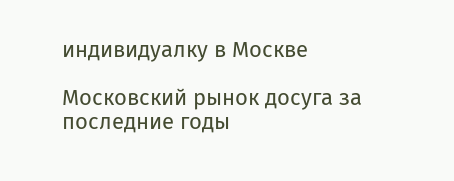индивидуалку в Москве

Московский рынок досуга за последние годы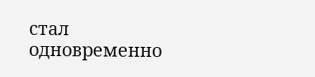стал одновременно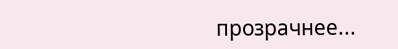прозрачнее...